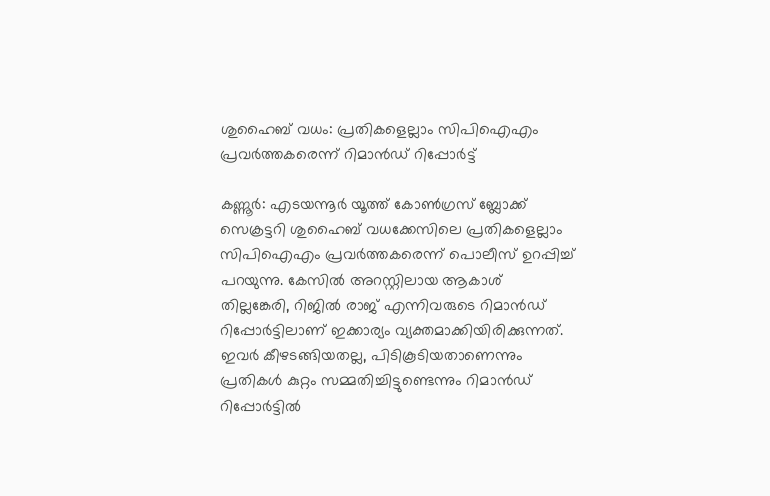ശുഹൈബ് വധം: പ്രതികളെല്ലാം സിപിഐഎം പ്രവര്‍ത്തകരെന്ന് റിമാന്‍ഡ് റിപ്പോര്‍ട്ട്

കണ്ണൂര്‍: എടയന്നൂര്‍ യൂത്ത് കോണ്‍ഗ്രസ് ബ്ലോക്ക് സെക്രട്ടറി ശുഹൈബ് വധക്കേസിലെ പ്രതികളെല്ലാം സിപിഐഎം പ്രവര്‍ത്തകരെന്ന് പൊലീസ് ഉറപ്പിച്ച് പറയുന്നു. കേസില്‍ അറസ്റ്റിലായ ആകാശ് തില്ലങ്കേരി, റിജില്‍ രാജ് എന്നിവരുടെ റിമാന്‍ഡ് റിപ്പോര്‍ട്ടിലാണ് ഇക്കാര്യം വ്യക്തമാക്കിയിരിക്കുന്നത്. ഇവര്‍ കീഴടങ്ങിയതല്ല, പിടികൂടിയതാണെന്നും പ്രതികള്‍ കുറ്റം സമ്മതിച്ചിട്ടുണ്ടെന്നും റിമാന്‍ഡ് റിപ്പോര്‍ട്ടില്‍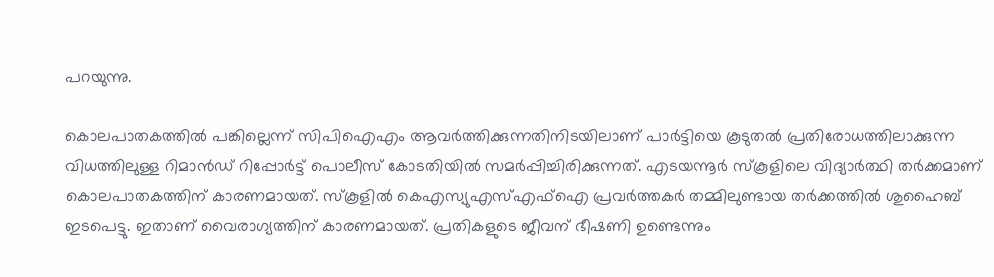പറയുന്നു.

കൊലപാതകത്തില്‍ പങ്കില്ലെന്ന് സിപിഐഎം ആവര്‍ത്തിക്കുന്നതിനിടയിലാണ് പാര്‍ട്ടിയെ കൂടുതല്‍ പ്രതിരോധത്തിലാക്കുന്ന വിധത്തിലുള്ള റിമാന്‍ഡ് റിപ്പോര്‍ട്ട് പൊലീസ് കോടതിയില്‍ സമര്‍പ്പിച്ചിരിക്കുന്നത്. എടയന്നൂര്‍ സ്‌കൂളിലെ വിദ്യാര്‍ത്ഥി തര്‍ക്കമാണ് കൊലപാതകത്തിന് കാരണമായത്. സ്‌കൂളില്‍ കെഎസ്യുഎസ്എഫ്‌ഐ പ്രവര്‍ത്തകര്‍ തമ്മിലുണ്ടായ തര്‍ക്കത്തില്‍ ശുഹൈബ് ഇടപെട്ടു. ഇതാണ് വൈരാഗ്യത്തിന് കാരണമായത്. പ്രതികളുടെ ജീവന് ഭീഷണി ഉണ്ടെന്നും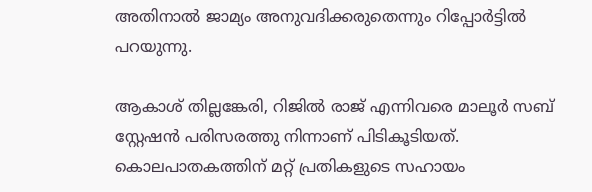അതിനാല്‍ ജാമ്യം അനുവദിക്കരുതെന്നും റിപ്പോര്‍ട്ടില്‍ പറയുന്നു.

ആകാശ് തില്ലങ്കേരി, റിജില്‍ രാജ് എന്നിവരെ മാലൂര്‍ സബ് സ്റ്റേഷന്‍ പരിസരത്തു നിന്നാണ് പിടികൂടിയത്. കൊലപാതകത്തിന് മറ്റ് പ്രതികളുടെ സഹായം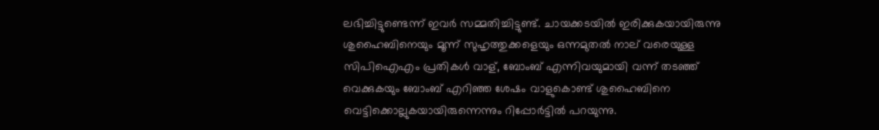ലഭിച്ചിട്ടുണ്ടെന്ന് ഇവര്‍ സമ്മതിച്ചിട്ടുണ്ട്. ചായക്കടയില്‍ ഇരിക്കുകയായിരുന്നു ശുഹൈബിനെയും മൂന്ന് സുഹൃത്തുക്കളെയും ഒന്നമുതല്‍ നാല് വരെയുള്ള സിപിഐഎം പ്രതികള്‍ വാള്, ബോംബ് എന്നിവയുമായി വന്ന് തടഞ്ഞ് വെക്കുകയും ബോംബ് എറിഞ്ഞ ശേഷം വാളുകൊണ്ട് ശുഹൈബിനെ വെട്ടിക്കൊല്ലുകയായിരുന്നെന്നും റിപ്പോര്‍ട്ടില്‍ പറയുന്നു.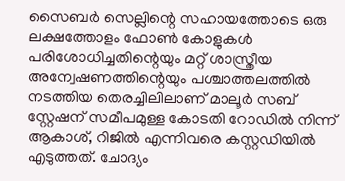സൈബര്‍ സെല്ലിന്റെ സഹായത്തോടെ ഒരു ലക്ഷത്തോളം ഫോണ്‍ കോളുകള്‍ പരിശോധിച്ചതിന്റെയും മറ്റ് ശാസ്ത്രീയ അന്വേഷണത്തിന്റെയും പശ്ചാത്തലത്തില്‍ നടത്തിയ തെരച്ചിലിലാണ് മാലൂര്‍ സബ് സ്റ്റേഷന് സമീപമുള്ള കോടതി റോഡില്‍ നിന്ന് ആകാശ്, റിജില്‍ എന്നിവരെ കസ്റ്റഡിയില്‍ എടുത്തത്. ചോദ്യം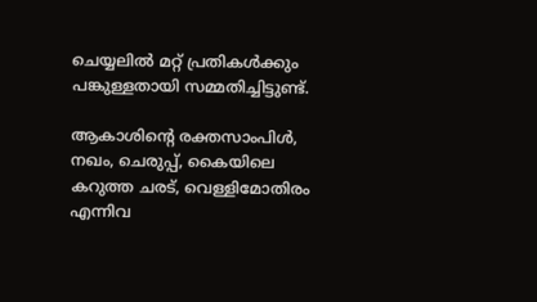ചെയ്യലില്‍ മറ്റ് പ്രതികള്‍ക്കും പങ്കുള്ളതായി സമ്മതിച്ചിട്ടുണ്ട്.

ആകാശിന്റെ രക്തസാംപിള്‍, നഖം, ചെരുപ്പ്, കൈയിലെ കറുത്ത ചരട്, വെള്ളിമോതിരം എന്നിവ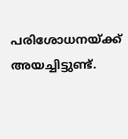പരിശോധനയ്ക്ക് അയച്ചിട്ടുണ്ട്.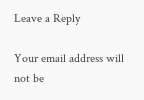Leave a Reply

Your email address will not be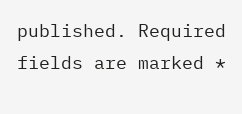published. Required fields are marked *